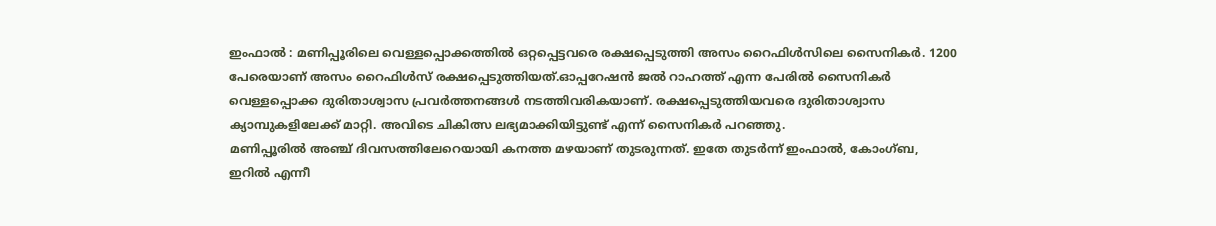ഇംഫാൽ : മണിപ്പൂരിലെ വെള്ളപ്പൊക്കത്തിൽ ഒറ്റപ്പെട്ടവരെ രക്ഷപ്പെടുത്തി അസം റൈഫിൾസിലെ സൈനികർ. 1200 പേരെയാണ് അസം റൈഫിൾസ് രക്ഷപ്പെടുത്തിയത്.ഓപ്പറേഷൻ ജൽ റാഹത്ത് എന്ന പേരിൽ സൈനികർ വെള്ളപ്പൊക്ക ദുരിതാശ്വാസ പ്രവർത്തനങ്ങൾ നടത്തിവരികയാണ്. രക്ഷപ്പെടുത്തിയവരെ ദുരിതാശ്വാസ ക്യാമ്പുകളിലേക്ക് മാറ്റി. അവിടെ ചികിത്സ ലഭ്യമാക്കിയിട്ടുണ്ട് എന്ന് സൈനികർ പറഞ്ഞു.
മണിപ്പൂരിൽ അഞ്ച് ദിവസത്തിലേറെയായി കനത്ത മഴയാണ് തുടരുന്നത്. ഇതേ തുടർന്ന് ഇംഫാൽ, കോംഗ്ബ, ഇറിൽ എന്നീ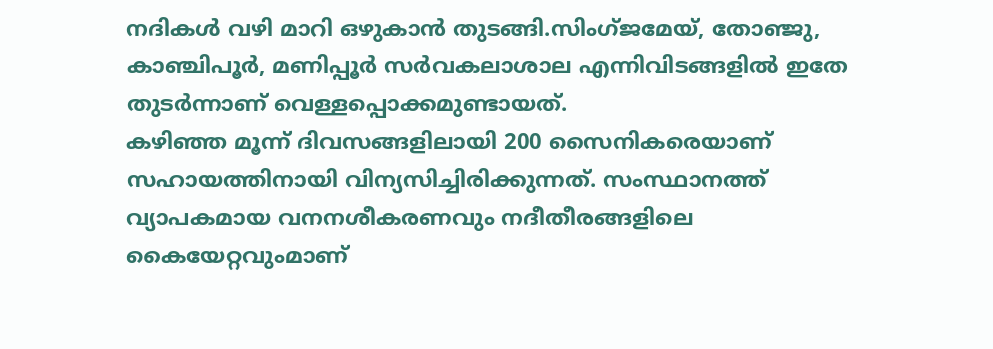നദികൾ വഴി മാറി ഒഴുകാൻ തുടങ്ങി.സിംഗ്ജമേയ്, തോഞ്ജു, കാഞ്ചിപൂർ, മണിപ്പൂർ സർവകലാശാല എന്നിവിടങ്ങളിൽ ഇതേ തുടർന്നാണ് വെള്ളപ്പൊക്കമുണ്ടായത്.
കഴിഞ്ഞ മൂന്ന് ദിവസങ്ങളിലായി 200 സൈനികരെയാണ് സഹായത്തിനായി വിന്യസിച്ചിരിക്കുന്നത്. സംസ്ഥാനത്ത് വ്യാപകമായ വനനശീകരണവും നദീതീരങ്ങളിലെ കൈയേറ്റവുംമാണ്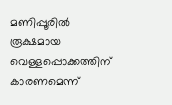മണിപ്പൂരിൽ രൂക്ഷമായ വെള്ളപ്പൊക്കത്തിന് കാരണമെന്ന്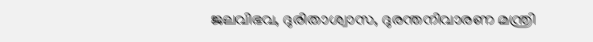ജലവിഭവ, ദുരിതാശ്വാസ, ദുരന്തനിവാരണ മന്ത്രി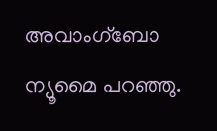അവാംഗ്ബോ ന്യൂമൈ പറഞ്ഞു.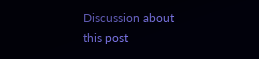Discussion about this post